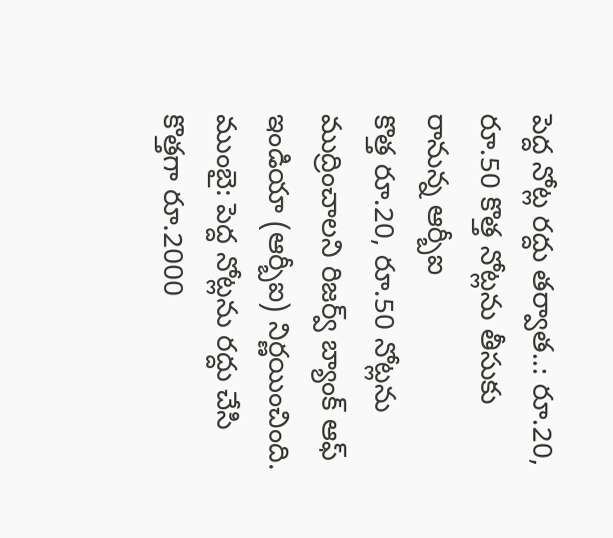పెద్ద నోట్ల రద్దు తర్వాత..: రూ.20, రూ.50 కొత్త నోట్లను తీసుకు రానున్న ఆర్బీఐ
కొత్త రూ.20, రూ.50 నోట్లను ముద్రించాలని రిజర్వ్ బ్యాంక్ ఆఫ్ ఇండియా (ఆర్బీఐ) నిర్ణయించింది.
ముంబై: పెద్ద నోట్లను రద్దు చేసి కొత్తగా రూ.2000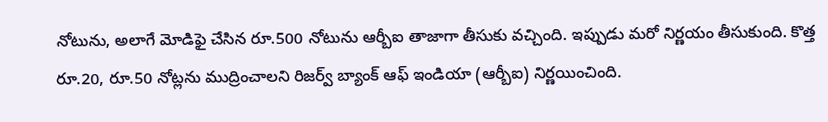నోటును, అలాగే మోడిఫై చేసిన రూ.500 నోటును ఆర్బీఐ తాజాగా తీసుకు వచ్చింది. ఇప్పుడు మరో నిర్ణయం తీసుకుంది. కొత్త రూ.20, రూ.50 నోట్లను ముద్రించాలని రిజర్వ్ బ్యాంక్ ఆఫ్ ఇండియా (ఆర్బీఐ) నిర్ణయించింది.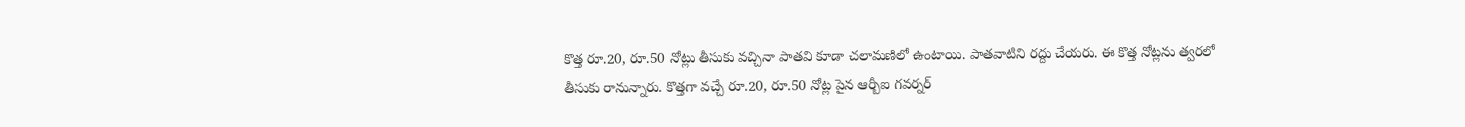కొత్త రూ.20, రూ.50 నోట్లు తీసుకు వచ్చినా పాతవి కూడా చలామణిలో ఉంటాయి. పాతవాటిని రద్దు చేయరు. ఈ కొత్త నోట్లను త్వరలో తీసుకు రానున్నారు. కొత్తగా వచ్చే రూ.20, రూ.50 నోట్ల పైన ఆర్బీఐ గవర్నర్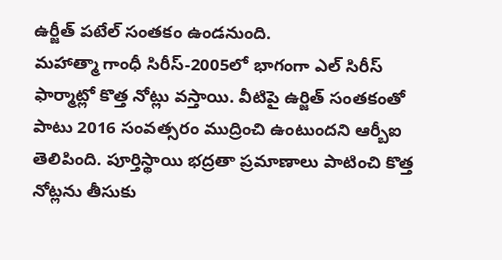ఉర్జీత్ పటేల్ సంతకం ఉండనుంది.
మహాత్మా గాంధీ సిరీస్-2005లో భాగంగా ఎల్ సిరీస్ ఫార్మాట్లో కొత్త నోట్లు వస్తాయి. వీటిపై ఉర్జిత్ సంతకంతో పాటు 2016 సంవత్సరం ముద్రించి ఉంటుందని ఆర్బీఐ తెలిపింది. పూర్తిస్థాయి భద్రతా ప్రమాణాలు పాటించి కొత్త నోట్లను తీసుకు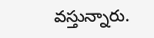వస్తున్నారు.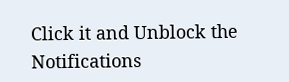Click it and Unblock the Notifications